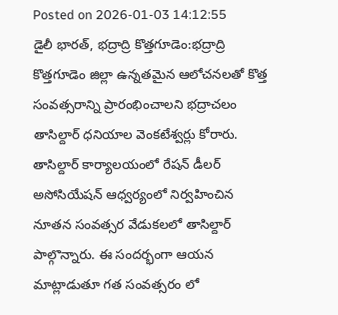Posted on 2026-01-03 14:12:55
డైలీ భారత్, భద్రాద్రి కొత్తగూడెం:భద్రాద్రి కొత్తగూడెం జిల్లా ఉన్నతమైన ఆలోచనలతో కొత్త సంవత్సరాన్ని ప్రారంభించాలని భద్రాచలం తాసిల్దార్ ధనియాల వెంకటేశ్వర్లు కోరారు. తాసిల్దార్ కార్యాలయంలో రేషన్ డీలర్ అసోసియేషన్ ఆధ్వర్యంలో నిర్వహించిన నూతన సంవత్సర వేడుకలలో తాసిల్దార్ పాల్గొన్నారు. ఈ సందర్భంగా ఆయన మాట్లాడుతూ గత సంవత్సరం లో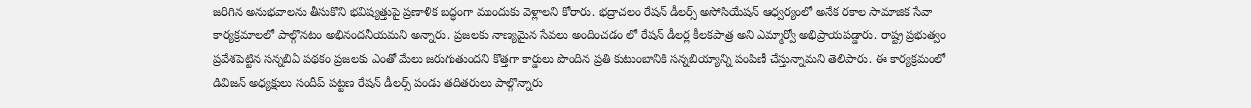జరిగిన అనుభవాలను తీసుకొని భవిష్యత్తుపై ప్రణాళిక బద్ధంగా ముందుకు వెళ్లాలని కోరారు. భద్రాచలం రేషన్ డీలర్స్ అసోసియేషన్ ఆధ్వర్యంలో అనేక రకాల సామాజిక సేవా కార్యక్రమాలలో పాల్గొనటం అభినందనీయమని అన్నారు. ప్రజలకు నాణ్యమైన సేవలు అందించడం లో రేషన్ డీలర్ల కీలకపాత్ర అని ఎమ్మార్వో అభిప్రాయపడ్డారు. రాష్ట్ర ప్రభుత్వం ప్రవేశపెట్టిన సన్నబిఏ పథకం ప్రజలకు ఎంతో మేలు జరుగుతుందని కొత్తగా కార్డులు పొందిన ప్రతి కుటుంబానికి సన్నబియ్యాన్ని పంపిణీ చేస్తున్నామని తెలిపారు. ఈ కార్యక్రమంలో డివిజన్ అధ్యక్షులు సందీప్ పట్టణ రేషన్ డీలర్స్ పండు తదితరులు పాల్గొన్నారు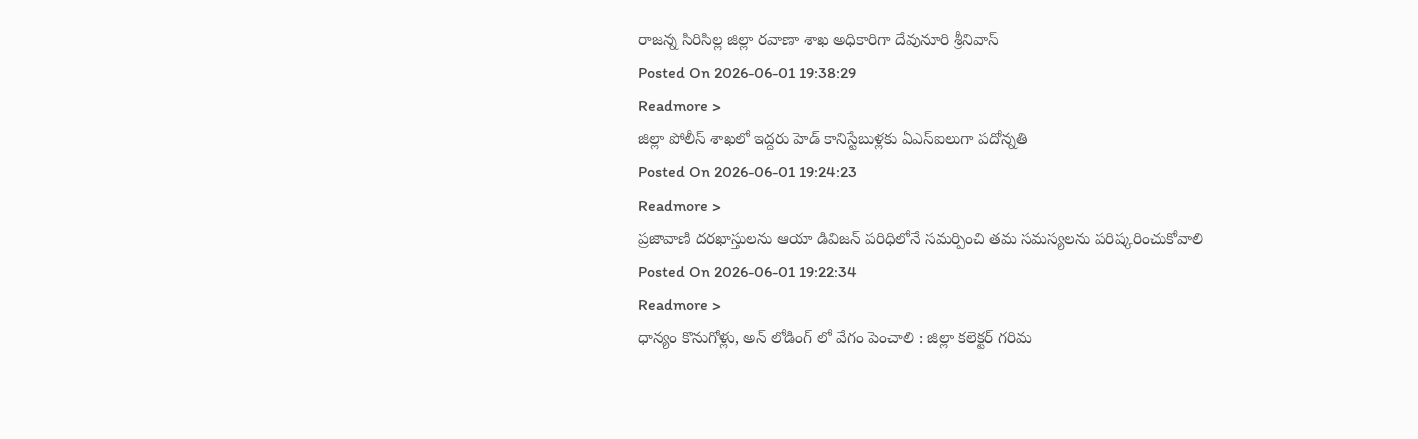రాజన్న సిరిసిల్ల జిల్లా రవాణా శాఖ అధికారిగా దేవునూరి శ్రీనివాస్
Posted On 2026-06-01 19:38:29
Readmore >
జిల్లా పోలీస్ శాఖలో ఇద్దరు హెడ్ కానిస్టేబుళ్లకు ఏఎస్ఐలుగా పదోన్నతి
Posted On 2026-06-01 19:24:23
Readmore >
ప్రజావాణి దరఖాస్తులను ఆయా డివిజన్ పరిధిలోనే సమర్పించి తమ సమస్యలను పరిష్కరించుకోవాలి
Posted On 2026-06-01 19:22:34
Readmore >
ధాన్యం కొనుగోళ్లు, అన్ లోడింగ్ లో వేగం పెంచాలి : జిల్లా కలెక్టర్ గరిమ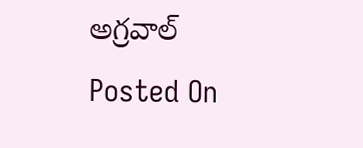అగ్రవాల్
Posted On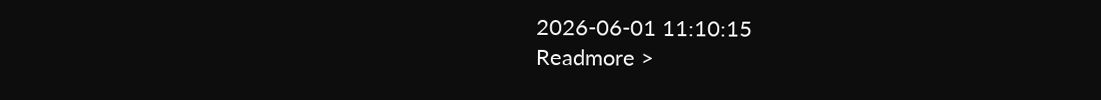2026-06-01 11:10:15
Readmore >